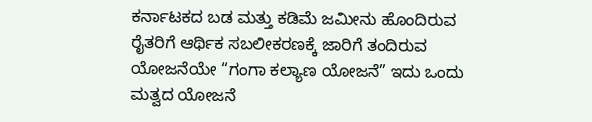ಕರ್ನಾಟಕದ ಬಡ ಮತ್ತು ಕಡಿಮೆ ಜಮೀನು ಹೊಂದಿರುವ ರೈತರಿಗೆ ಆರ್ಥಿಕ ಸಬಲೀಕರಣಕ್ಕೆ ಜಾರಿಗೆ ತಂದಿರುವ ಯೋಜನೆಯೇ “ಗಂಗಾ ಕಲ್ಯಾಣ ಯೋಜನೆ” ಇದು ಒಂದು ಮತ್ವದ ಯೋಜನೆ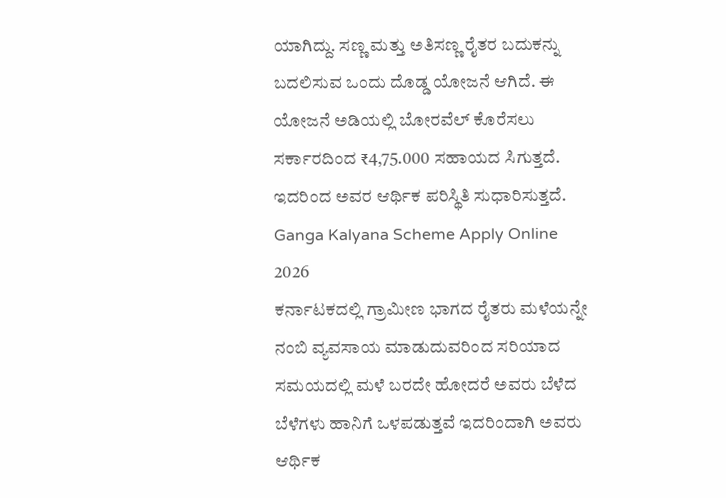ಯಾಗಿದ್ದು. ಸಣ್ಣ ಮತ್ತು ಅತಿಸಣ್ಣ ರೈತರ ಬದುಕನ್ನು ಬದಲಿಸುವ ಒಂದು ದೊಡ್ಡ ಯೋಜನೆ ಆಗಿದೆ. ಈ ಯೋಜನೆ ಅಡಿಯಲ್ಲಿ ಬೋರವೆಲ್ ಕೊರೆಸಲು ಸರ್ಕಾರದಿಂದ ₹4,75.000 ಸಹಾಯದ ಸಿಗುತ್ತದೆ. ಇದರಿಂದ ಅವರ ಆರ್ಥಿಕ ಪರಿಸ್ಥಿತಿ ಸುಧಾರಿಸುತ್ತದೆ.
Ganga Kalyana Scheme Apply Online 2026
ಕರ್ನಾಟಕದಲ್ಲಿ ಗ್ರಾಮೀಣ ಭಾಗದ ರೈತರು ಮಳೆಯನ್ನೇ ನಂಬಿ ವ್ಯವಸಾಯ ಮಾಡುದುವರಿಂದ ಸರಿಯಾದ ಸಮಯದಲ್ಲಿ ಮಳೆ ಬರದೇ ಹೋದರೆ ಅವರು ಬೆಳೆದ ಬೆಳೆಗಳು ಹಾನಿಗೆ ಒಳಪಡುತ್ತವೆ ಇದರಿಂದಾಗಿ ಅವರು ಆರ್ಥಿಕ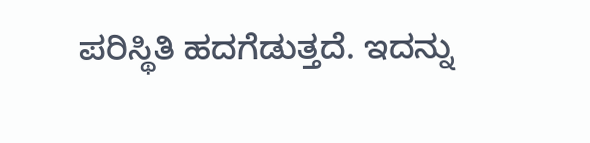ಪರಿಸ್ಥಿತಿ ಹದಗೆಡುತ್ತದೆ. ಇದನ್ನು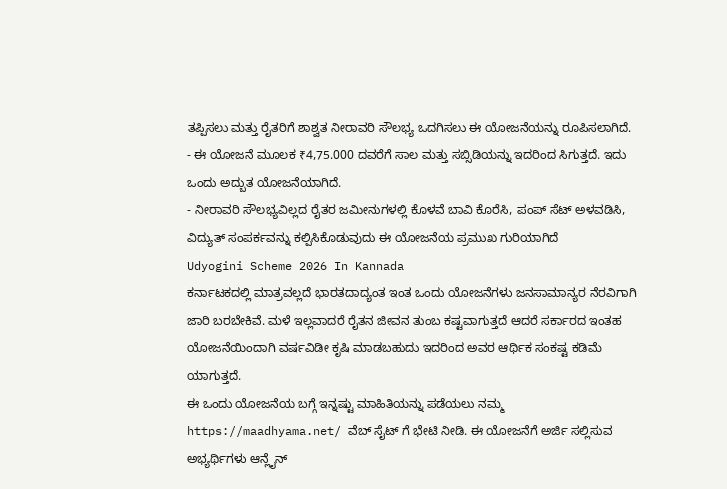ತಪ್ಪಿಸಲು ಮತ್ತು ರೈತರಿಗೆ ಶಾಶ್ವತ ನೀರಾವರಿ ಸೌಲಭ್ಯ ಒದಗಿಸಲು ಈ ಯೋಜನೆಯನ್ನು ರೂಪಿಸಲಾಗಿದೆ.
- ಈ ಯೋಜನೆ ಮೂಲಕ ₹4,75.000 ದವರೆಗೆ ಸಾಲ ಮತ್ತು ಸಬ್ಸಿಡಿಯನ್ನು ಇದರಿಂದ ಸಿಗುತ್ತದೆ. ಇದು ಒಂದು ಅದ್ಬುತ ಯೋಜನೆಯಾಗಿದೆ.
- ನೀರಾವರಿ ಸೌಲಭ್ಯವಿಲ್ಲದ ರೈತರ ಜಮೀನುಗಳಲ್ಲಿ ಕೊಳವೆ ಬಾವಿ ಕೊರೆಸಿ, ಪಂಪ್ ಸೆಟ್ ಅಳವಡಿಸಿ, ವಿದ್ಯುತ್ ಸಂಪರ್ಕವನ್ನು ಕಲ್ಪಿಸಿಕೊಡುವುದು ಈ ಯೋಜನೆಯ ಪ್ರಮುಖ ಗುರಿಯಾಗಿದೆ
Udyogini Scheme 2026 In Kannada
ಕರ್ನಾಟಕದಲ್ಲಿ ಮಾತ್ರವಲ್ಲದೆ ಭಾರತದಾದ್ಯಂತ ಇಂತ ಒಂದು ಯೋಜನೆಗಳು ಜನಸಾಮಾನ್ಯರ ನೆರವಿಗಾಗಿ ಜಾರಿ ಬರಬೇಕಿವೆ. ಮಳೆ ಇಲ್ಲವಾದರೆ ರೈತನ ಜೀವನ ತುಂಬ ಕಷ್ಟವಾಗುತ್ತದೆ ಆದರೆ ಸರ್ಕಾರದ ಇಂತಹ ಯೋಜನೆಯಿಂದಾಗಿ ವರ್ಷವಿಡೀ ಕೃಷಿ ಮಾಡಬಹುದು ಇದರಿಂದ ಅವರ ಆರ್ಥಿಕ ಸಂಕಷ್ಟ ಕಡಿಮೆ ಯಾಗುತ್ತದೆ.
ಈ ಒಂದು ಯೋಜನೆಯ ಬಗ್ಗೆ ಇನ್ನಷ್ಟು ಮಾಹಿತಿಯನ್ನು ಪಡೆಯಲು ನಮ್ಮ https://maadhyama.net/ ವೆಬ್ ಸೈಟ್ ಗೆ ಭೇಟಿ ನೀಡಿ. ಈ ಯೋಜನೆಗೆ ಅರ್ಜಿ ಸಲ್ಲಿಸುವ ಅಭ್ಯರ್ಥಿಗಳು ಆನ್ಲೈನ್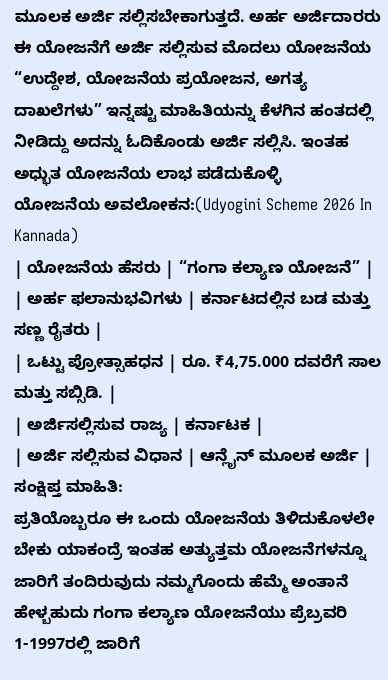ಮೂಲಕ ಅರ್ಜಿ ಸಲ್ಲಿಸಬೇಕಾಗುತ್ತದೆ. ಅರ್ಹ ಅರ್ಜಿದಾರರು ಈ ಯೋಜನೆಗೆ ಅರ್ಜಿ ಸಲ್ಲಿಸುವ ಮೊದಲು ಯೋಜನೆಯ “ಉದ್ದೇಶ, ಯೋಜನೆಯ ಪ್ರಯೋಜನ, ಅಗತ್ಯ ದಾಖಲೆಗಳು” ಇನ್ನಷ್ಟು ಮಾಹಿತಿಯನ್ನು ಕೆಳಗಿನ ಹಂತದಲ್ಲಿ ನೀಡಿದ್ದು ಅದನ್ನು ಓದಿಕೊಂಡು ಅರ್ಜಿ ಸಲ್ಲಿಸಿ. ಇಂತಹ ಅಧ್ಭುತ ಯೋಜನೆಯ ಲಾಭ ಪಡೆದುಕೊಳ್ಳಿ
ಯೋಜನೆಯ ಅವಲೋಕನ:(Udyogini Scheme 2026 In Kannada)
| ಯೋಜನೆಯ ಹೆಸರು | “ಗಂಗಾ ಕಲ್ಯಾಣ ಯೋಜನೆ” |
| ಅರ್ಹ ಫಲಾನುಭವಿಗಳು | ಕರ್ನಾಟದಲ್ಲಿನ ಬಡ ಮತ್ತು ಸಣ್ಣ ರೈತರು |
| ಒಟ್ಟು ಪ್ರೋತ್ಸಾಹಧನ | ರೂ. ₹4,75.000 ದವರೆಗೆ ಸಾಲ ಮತ್ತು ಸಬ್ಸಿಡಿ. |
| ಅರ್ಜಿಸಲ್ಲಿಸುವ ರಾಜ್ಯ | ಕರ್ನಾಟಕ |
| ಅರ್ಜಿ ಸಲ್ಲಿಸುವ ವಿಧಾನ | ಆನ್ಲೈನ್ ಮೂಲಕ ಅರ್ಜಿ |
ಸಂಕ್ಷಿಪ್ತ ಮಾಹಿತಿ:
ಪ್ರತಿಯೊಬ್ಬರೂ ಈ ಒಂದು ಯೋಜನೆಯ ತಿಳಿದುಕೊಳಲೇ ಬೇಕು ಯಾಕಂದ್ರೆ ಇಂತಹ ಅತ್ಯುತ್ತಮ ಯೋಜನೆಗಳನ್ನೂ ಜಾರಿಗೆ ತಂದಿರುವುದು ನಮ್ಮಗೊಂದು ಹೆಮ್ಮೆ ಅಂತಾನೆ ಹೇಳ್ಬಹುದು ಗಂಗಾ ಕಲ್ಯಾಣ ಯೋಜನೆಯು ಪ್ರೆಬ್ರವರಿ 1-1997ರಲ್ಲಿ ಜಾರಿಗೆ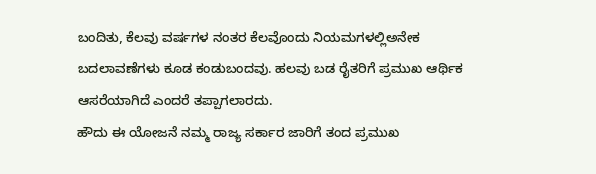ಬಂದಿತು, ಕೆಲವು ವರ್ಷಗಳ ನಂತರ ಕೆಲವೊಂದು ನಿಯಮಗಳಲ್ಲಿಅನೇಕ ಬದಲಾವಣೆಗಳು ಕೂಡ ಕಂಡುಬಂದವು. ಹಲವು ಬಡ ರೈತರಿಗೆ ಪ್ರಮುಖ ಆರ್ಥಿಕ ಆಸರೆಯಾಗಿದೆ ಎಂದರೆ ತಪ್ಪಾಗಲಾರದು.
ಹೌದು ಈ ಯೋಜನೆ ನಮ್ಮ ರಾಜ್ಯ ಸರ್ಕಾರ ಜಾರಿಗೆ ತಂದ ಪ್ರಮುಖ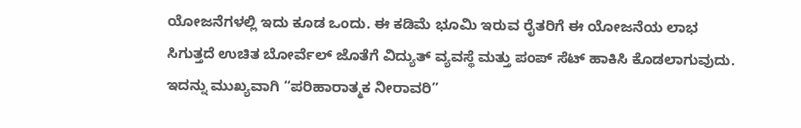ಯೋಜನೆಗಳಲ್ಲಿ ಇದು ಕೂಡ ಒಂದು. ಈ ಕಡಿಮೆ ಭೂಮಿ ಇರುವ ರೈತರಿಗೆ ಈ ಯೋಜನೆಯ ಲಾಭ ಸಿಗುತ್ತದೆ ಉಚಿತ ಬೋರ್ವೆಲ್ ಜೊತೆಗೆ ವಿದ್ಯುತ್ ವ್ಯವಸ್ಥೆ ಮತ್ತು ಪಂಪ್ ಸೆಟ್ ಹಾಕಿಸಿ ಕೊಡಲಾಗುವುದು. ಇದನ್ನು ಮುಖ್ಯವಾಗಿ “ಪರಿಹಾರಾತ್ಮಕ ನೀರಾವರಿ”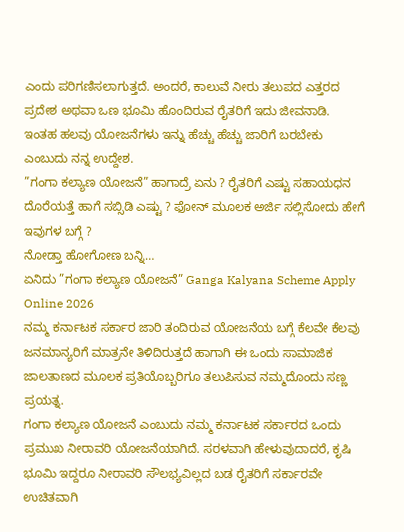ಎಂದು ಪರಿಗಣಿಸಲಾಗುತ್ತದೆ. ಅಂದರೆ, ಕಾಲುವೆ ನೀರು ತಲುಪದ ಎತ್ತರದ ಪ್ರದೇಶ ಅಥವಾ ಒಣ ಭೂಮಿ ಹೊಂದಿರುವ ರೈತರಿಗೆ ಇದು ಜೀವನಾಡಿ. ಇಂತಹ ಹಲವು ಯೋಜನೆಗಳು ಇನ್ನು ಹೆಚ್ಚು ಹೆಚ್ಚು ಜಾರಿಗೆ ಬರಬೇಕು ಎಂಬುದು ನನ್ನ ಉದ್ದೇಶ.
”ಗಂಗಾ ಕಲ್ಯಾಣ ಯೋಜನೆ” ಹಾಗಾದ್ರೆ ಏನು ? ರೈತರಿಗೆ ಎಷ್ಟು ಸಹಾಯಧನ ದೊರೆಯತ್ತೆ ಹಾಗೆ ಸಬ್ಸಿಡಿ ಎಷ್ಟು ? ಫೋನ್ ಮೂಲಕ ಅರ್ಜಿ ಸಲ್ಲಿಸೋದು ಹೇಗೆ ಇವುಗಳ ಬಗ್ಗೆ ?
ನೋಡ್ತಾ ಹೋಗೋಣ ಬನ್ನಿ…
ಏನಿದು ”ಗಂಗಾ ಕಲ್ಯಾಣ ಯೋಜನೆ” Ganga Kalyana Scheme Apply Online 2026
ನಮ್ಮ ಕರ್ನಾಟಕ ಸರ್ಕಾರ ಜಾರಿ ತಂದಿರುವ ಯೋಜನೆಯ ಬಗ್ಗೆ ಕೆಲವೇ ಕೆಲವು ಜನಮಾನ್ಯರಿಗೆ ಮಾತ್ರನೇ ತಿಳಿದಿರುತ್ತದೆ ಹಾಗಾಗಿ ಈ ಒಂದು ಸಾಮಾಜಿಕ ಜಾಲತಾಣದ ಮೂಲಕ ಪ್ರತಿಯೊಬ್ಬರಿಗೂ ತಲುಪಿಸುವ ನಮ್ಮದೊಂದು ಸಣ್ಣ ಪ್ರಯತ್ನ.
ಗಂಗಾ ಕಲ್ಯಾಣ ಯೋಜನೆ ಎಂಬುದು ನಮ್ಮ ಕರ್ನಾಟಕ ಸರ್ಕಾರದ ಒಂದು ಪ್ರಮುಖ ನೀರಾವರಿ ಯೋಜನೆಯಾಗಿದೆ. ಸರಳವಾಗಿ ಹೇಳುವುದಾದರೆ, ಕೃಷಿ ಭೂಮಿ ಇದ್ದರೂ ನೀರಾವರಿ ಸೌಲಭ್ಯವಿಲ್ಲದ ಬಡ ರೈತರಿಗೆ ಸರ್ಕಾರವೇ ಉಚಿತವಾಗಿ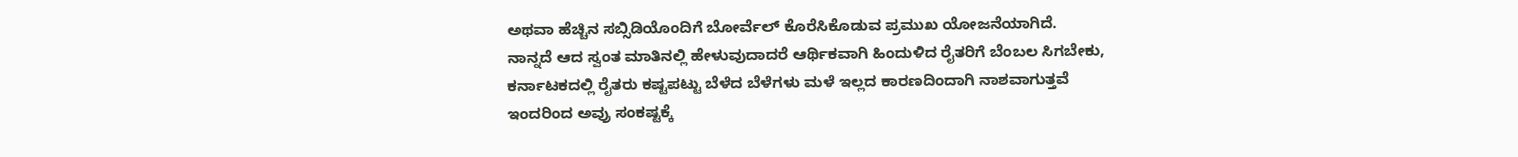ಅಥವಾ ಹೆಚ್ಚಿನ ಸಬ್ಸಿಡಿಯೊಂದಿಗೆ ಬೋರ್ವೆಲ್ ಕೊರೆಸಿಕೊಡುವ ಪ್ರಮುಖ ಯೋಜನೆಯಾಗಿದೆ.
ನಾನ್ನದೆ ಆದ ಸ್ವಂತ ಮಾತಿನಲ್ಲಿ ಹೇಳುವುದಾದರೆ ಆರ್ಥಿಕವಾಗಿ ಹಿಂದುಳಿದ ರೈತರಿಗೆ ಬೆಂಬಲ ಸಿಗಬೇಕು, ಕರ್ನಾಟಕದಲ್ಲಿ ರೈತರು ಕಷ್ಟಪಟ್ಟು ಬೆಳೆದ ಬೆಳೆಗಳು ಮಳೆ ಇಲ್ಲದ ಕಾರಣದಿಂದಾಗಿ ನಾಶವಾಗುತ್ತವೆ ಇಂದರಿಂದ ಅವ್ರು ಸಂಕಷ್ಟಕ್ಕೆ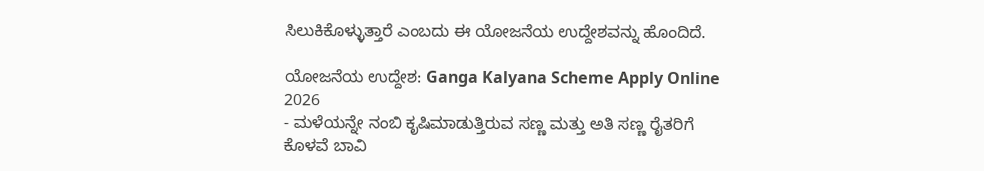ಸಿಲುಕಿಕೊಳ್ಳುತ್ತಾರೆ ಎಂಬದು ಈ ಯೋಜನೆಯ ಉದ್ದೇಶವನ್ನು ಹೊಂದಿದೆ.

ಯೋಜನೆಯ ಉದ್ದೇಶ: Ganga Kalyana Scheme Apply Online 2026
- ಮಳೆಯನ್ನೇ ನಂಬಿ ಕೃಷಿಮಾಡುತ್ತಿರುವ ಸಣ್ಣ ಮತ್ತು ಅತಿ ಸಣ್ಣ ರೈತರಿಗೆ ಕೊಳವೆ ಬಾವಿ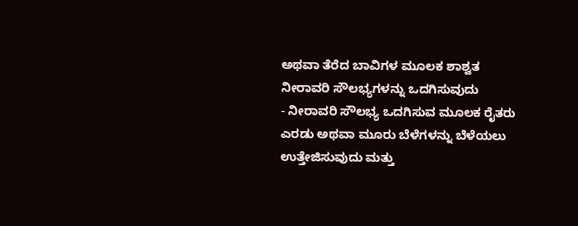ಅಥವಾ ತೆರೆದ ಬಾವಿಗಳ ಮೂಲಕ ಶಾಶ್ವತ ನೀರಾವರಿ ಸೌಲಭ್ಯಗಳನ್ನು ಒದಗಿಸುವುದು
- ನೀರಾವರಿ ಸೌಲಭ್ಯ ಒದಗಿಸುವ ಮೂಲಕ ರೈತರು ಎರಡು ಅಥವಾ ಮೂರು ಬೆಳೆಗಳನ್ನು ಬೆಳೆಯಲು ಉತ್ತೇಜಿಸುವುದು ಮತ್ತು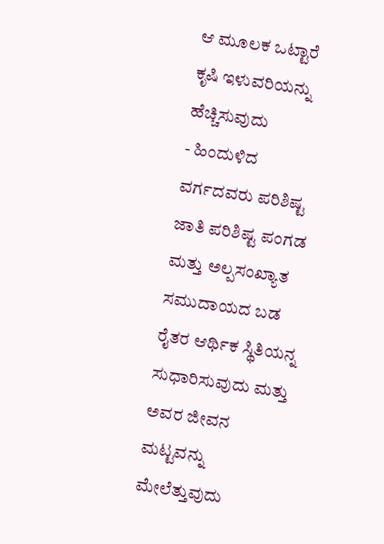ಆ ಮೂಲಕ ಒಟ್ಟಾರೆ ಕೃಷಿ ಇಳುವರಿಯನ್ನು ಹೆಚ್ಚಿಸುವುದು
- ಹಿಂದುಳಿದ ವರ್ಗದವರು ಪರಿಶಿಷ್ಟ ಜಾತಿ ಪರಿಶಿಷ್ಟ ಪಂಗಡ ಮತ್ತು ಅಲ್ಪಸಂಖ್ಯಾತ ಸಮುದಾಯದ ಬಡ ರೈತರ ಆರ್ಥಿಕ ಸ್ಥಿತಿಯನ್ನ ಸುಧಾರಿಸುವುದು ಮತ್ತು ಅವರ ಜೀವನ ಮಟ್ಟವನ್ನು ಮೇಲೆತ್ತುವುದು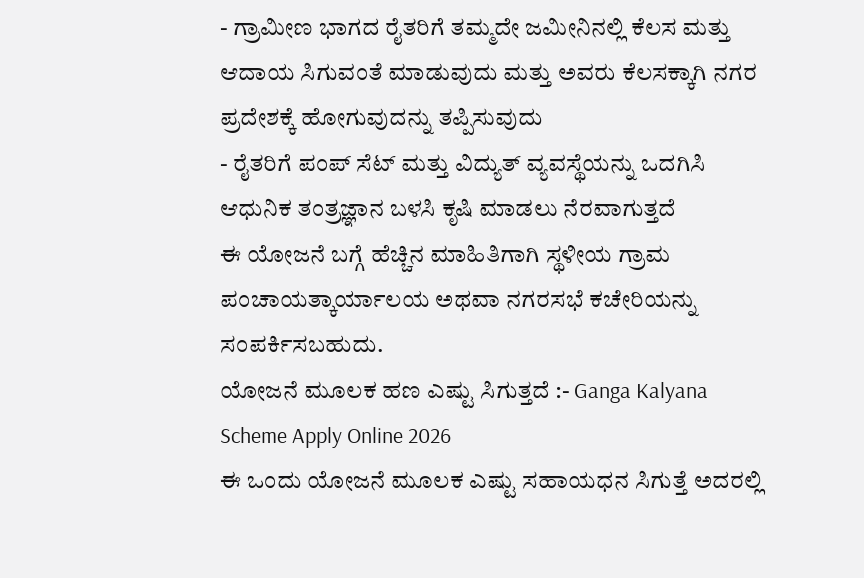- ಗ್ರಾಮೀಣ ಭಾಗದ ರೈತರಿಗೆ ತಮ್ಮದೇ ಜಮೀನಿನಲ್ಲಿ ಕೆಲಸ ಮತ್ತು ಆದಾಯ ಸಿಗುವಂತೆ ಮಾಡುವುದು ಮತ್ತು ಅವರು ಕೆಲಸಕ್ಕಾಗಿ ನಗರ ಪ್ರದೇಶಕ್ಕೆ ಹೋಗುವುದನ್ನು ತಪ್ಪಿಸುವುದು
- ರೈತರಿಗೆ ಪಂಪ್ ಸೆಟ್ ಮತ್ತು ವಿದ್ಯುತ್ ವ್ಯವಸ್ಥೆಯನ್ನು ಒದಗಿಸಿ ಆಧುನಿಕ ತಂತ್ರಜ್ಞಾನ ಬಳಸಿ ಕೃಷಿ ಮಾಡಲು ನೆರವಾಗುತ್ತದೆ
ಈ ಯೋಜನೆ ಬಗ್ಗೆ ಹೆಚ್ಚಿನ ಮಾಹಿತಿಗಾಗಿ ಸ್ಥಳೀಯ ಗ್ರಾಮ ಪಂಚಾಯತ್ಕಾರ್ಯಾಲಯ ಅಥವಾ ನಗರಸಭೆ ಕಚೇರಿಯನ್ನು ಸಂಪರ್ಕಿಸಬಹುದು.
ಯೋಜನೆ ಮೂಲಕ ಹಣ ಎಷ್ಟು ಸಿಗುತ್ತದೆ :- Ganga Kalyana Scheme Apply Online 2026
ಈ ಒಂದು ಯೋಜನೆ ಮೂಲಕ ಎಷ್ಟು ಸಹಾಯಧನ ಸಿಗುತ್ತೆ ಅದರಲ್ಲಿ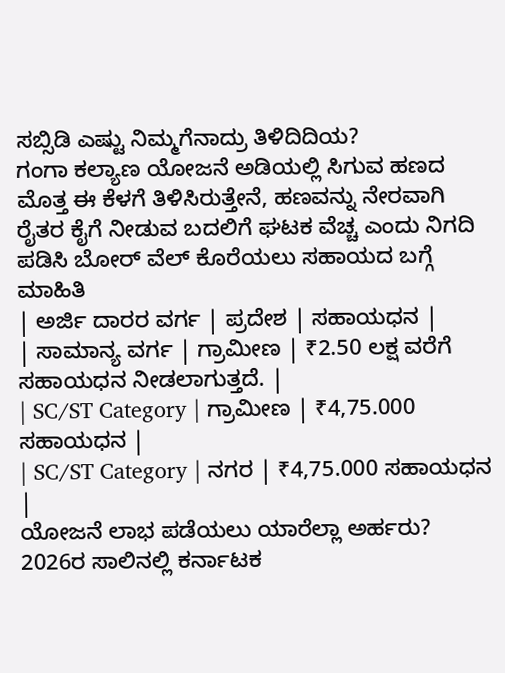ಸಬ್ಸಿಡಿ ಎಷ್ಟು ನಿಮ್ಮಗೆನಾದ್ರು ತಿಳಿದಿದಿಯ?
ಗಂಗಾ ಕಲ್ಯಾಣ ಯೋಜನೆ ಅಡಿಯಲ್ಲಿ ಸಿಗುವ ಹಣದ ಮೊತ್ತ ಈ ಕೆಳಗೆ ತಿಳಿಸಿರುತ್ತೇನೆ, ಹಣವನ್ನು ನೇರವಾಗಿ ರೈತರ ಕೈಗೆ ನೀಡುವ ಬದಲಿಗೆ ಘಟಕ ವೆಚ್ಚ ಎಂದು ನಿಗದಿ ಪಡಿಸಿ ಬೋರ್ ವೆಲ್ ಕೊರೆಯಲು ಸಹಾಯದ ಬಗ್ಗೆ ಮಾಹಿತಿ
| ಅರ್ಜಿ ದಾರರ ವರ್ಗ | ಪ್ರದೇಶ | ಸಹಾಯಧನ |
| ಸಾಮಾನ್ಯ ವರ್ಗ | ಗ್ರಾಮೀಣ | ₹2.50 ಲಕ್ಷ ವರೆಗೆ ಸಹಾಯಧನ ನೀಡಲಾಗುತ್ತದೆ. |
| SC/ST Category | ಗ್ರಾಮೀಣ | ₹4,75.000 ಸಹಾಯಧನ |
| SC/ST Category | ನಗರ | ₹4,75.000 ಸಹಾಯಧನ |
ಯೋಜನೆ ಲಾಭ ಪಡೆಯಲು ಯಾರೆಲ್ಲಾ ಅರ್ಹರು?
2026ರ ಸಾಲಿನಲ್ಲಿ ಕರ್ನಾಟಕ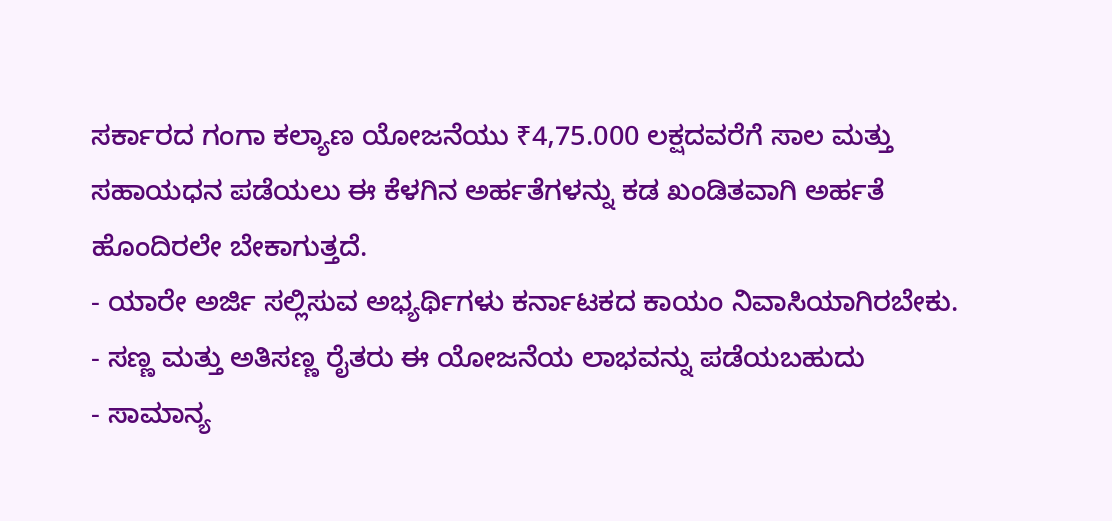ಸರ್ಕಾರದ ಗಂಗಾ ಕಲ್ಯಾಣ ಯೋಜನೆಯು ₹4,75.000 ಲಕ್ಷದವರೆಗೆ ಸಾಲ ಮತ್ತು ಸಹಾಯಧನ ಪಡೆಯಲು ಈ ಕೆಳಗಿನ ಅರ್ಹತೆಗಳನ್ನು ಕಡ ಖಂಡಿತವಾಗಿ ಅರ್ಹತೆ ಹೊಂದಿರಲೇ ಬೇಕಾಗುತ್ತದೆ.
- ಯಾರೇ ಅರ್ಜಿ ಸಲ್ಲಿಸುವ ಅಭ್ಯರ್ಥಿಗಳು ಕರ್ನಾಟಕದ ಕಾಯಂ ನಿವಾಸಿಯಾಗಿರಬೇಕು.
- ಸಣ್ಣ ಮತ್ತು ಅತಿಸಣ್ಣ ರೈತರು ಈ ಯೋಜನೆಯ ಲಾಭವನ್ನು ಪಡೆಯಬಹುದು
- ಸಾಮಾನ್ಯ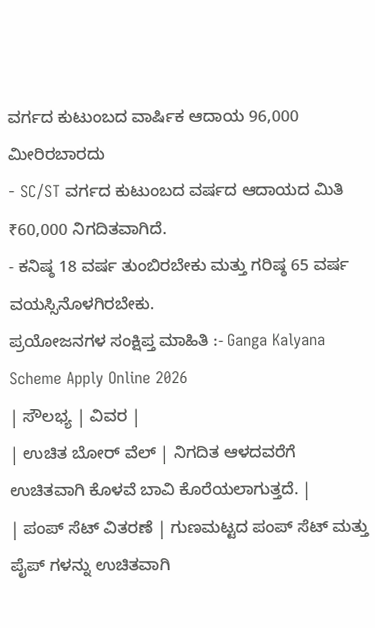ವರ್ಗದ ಕುಟುಂಬದ ವಾರ್ಷಿಕ ಆದಾಯ 96,000 ಮೀರಿರಬಾರದು
- SC/ST ವರ್ಗದ ಕುಟುಂಬದ ವರ್ಷದ ಆದಾಯದ ಮಿತಿ ₹60,000 ನಿಗದಿತವಾಗಿದೆ.
- ಕನಿಷ್ಠ 18 ವರ್ಷ ತುಂಬಿರಬೇಕು ಮತ್ತು ಗರಿಷ್ಠ 65 ವರ್ಷ ವಯಸ್ಸಿನೊಳಗಿರಬೇಕು.
ಪ್ರಯೋಜನಗಳ ಸಂಕ್ಷಿಪ್ತ ಮಾಹಿತಿ :- Ganga Kalyana Scheme Apply Online 2026
| ಸೌಲಭ್ಯ | ವಿವರ |
| ಉಚಿತ ಬೋರ್ ವೆಲ್ | ನಿಗದಿತ ಆಳದವರೆಗೆ ಉಚಿತವಾಗಿ ಕೊಳವೆ ಬಾವಿ ಕೊರೆಯಲಾಗುತ್ತದೆ. |
| ಪಂಪ್ ಸೆಟ್ ವಿತರಣೆ | ಗುಣಮಟ್ಟದ ಪಂಪ್ ಸೆಟ್ ಮತ್ತು ಪೈಪ್ ಗಳನ್ನು ಉಚಿತವಾಗಿ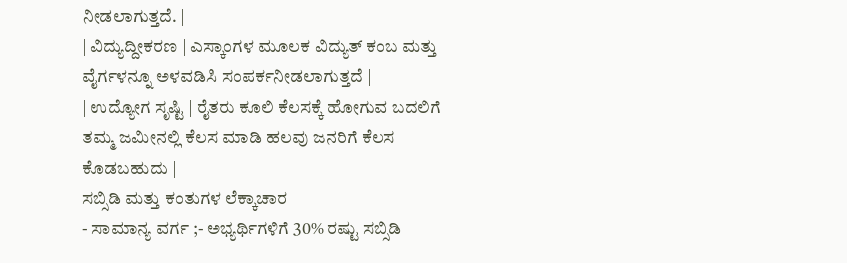ನೀಡಲಾಗುತ್ತದೆ. |
| ವಿದ್ಯುದ್ದೀಕರಣ | ಎಸ್ಕಾಂಗಳ ಮೂಲಕ ವಿದ್ಯುತ್ ಕಂಬ ಮತ್ತು ವೈರ್ಗಳನ್ನೂ ಅಳವಡಿಸಿ ಸಂಪರ್ಕನೀಡಲಾಗುತ್ತದೆ |
| ಉದ್ಯೋಗ ಸೃಷ್ಟಿ | ರೈತರು ಕೂಲಿ ಕೆಲಸಕ್ಕೆ ಹೋಗುವ ಬದಲಿಗೆ ತಮ್ಮ ಜಮೀನಲ್ಲಿ ಕೆಲಸ ಮಾಡಿ ಹಲವು ಜನರಿಗೆ ಕೆಲಸ ಕೊಡಬಹುದು |
ಸಬ್ಸಿಡಿ ಮತ್ತು ಕಂತುಗಳ ಲೆಕ್ಕಾಚಾರ
- ಸಾಮಾನ್ಯ ವರ್ಗ ;- ಅಭ್ಯರ್ಥಿಗಳಿಗೆ 30% ರಷ್ಟು ಸಬ್ಸಿಡಿ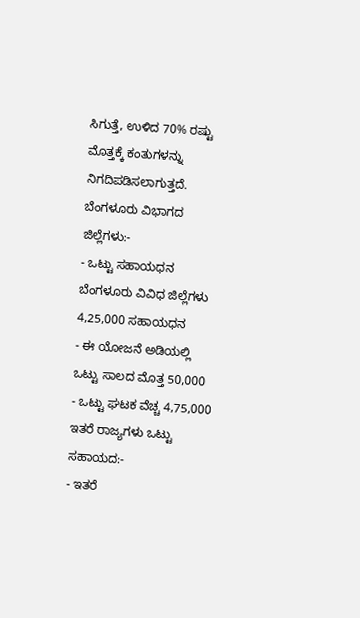ಸಿಗುತ್ತೆ, ಉಳಿದ 70% ರಷ್ಟು ಮೊತ್ತಕ್ಕೆ ಕಂತುಗಳನ್ನು ನಿಗದಿಪಡಿಸಲಾಗುತ್ತದೆ.
ಬೆಂಗಳೂರು ವಿಭಾಗದ ಜಿಲ್ಲೆಗಳು:-
- ಒಟ್ಟು ಸಹಾಯಧನ ಬೆಂಗಳೂರು ವಿವಿಧ ಜಿಲ್ಲೆಗಳು 4,25,000 ಸಹಾಯಧನ
- ಈ ಯೋಜನೆ ಅಡಿಯಲ್ಲಿ ಒಟ್ಟು ಸಾಲದ ಮೊತ್ತ 50,000
- ಒಟ್ಟು ಘಟಕ ವೆಚ್ಚ 4,75,000
ಇತರೆ ರಾಜ್ಯಗಳು ಒಟ್ಟು ಸಹಾಯದ:-
- ಇತರೆ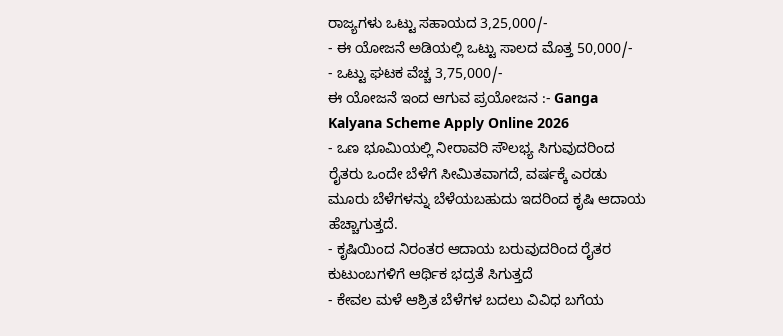ರಾಜ್ಯಗಳು ಒಟ್ಟು ಸಹಾಯದ 3,25,000/-
- ಈ ಯೋಜನೆ ಅಡಿಯಲ್ಲಿ ಒಟ್ಟು ಸಾಲದ ಮೊತ್ತ 50,000/-
- ಒಟ್ಟು ಘಟಕ ವೆಚ್ಚ 3,75,000/-
ಈ ಯೋಜನೆ ಇಂದ ಆಗುವ ಪ್ರಯೋಜನ :- Ganga Kalyana Scheme Apply Online 2026
- ಒಣ ಭೂಮಿಯಲ್ಲಿ ನೀರಾವರಿ ಸೌಲಭ್ಯ ಸಿಗುವುದರಿಂದ ರೈತರು ಒಂದೇ ಬೆಳೆಗೆ ಸೀಮಿತವಾಗದೆ, ವರ್ಷಕ್ಕೆ ಎರಡು ಮೂರು ಬೆಳೆಗಳನ್ನು ಬೆಳೆಯಬಹುದು ಇದರಿಂದ ಕೃಷಿ ಆದಾಯ ಹೆಚ್ಚಾಗುತ್ತದೆ.
- ಕೃಷಿಯಿಂದ ನಿರಂತರ ಆದಾಯ ಬರುವುದರಿಂದ ರೈತರ ಕುಟುಂಬಗಳಿಗೆ ಆರ್ಥಿಕ ಭದ್ರತೆ ಸಿಗುತ್ತದೆ
- ಕೇವಲ ಮಳೆ ಆಶ್ರಿತ ಬೆಳೆಗಳ ಬದಲು ವಿವಿಧ ಬಗೆಯ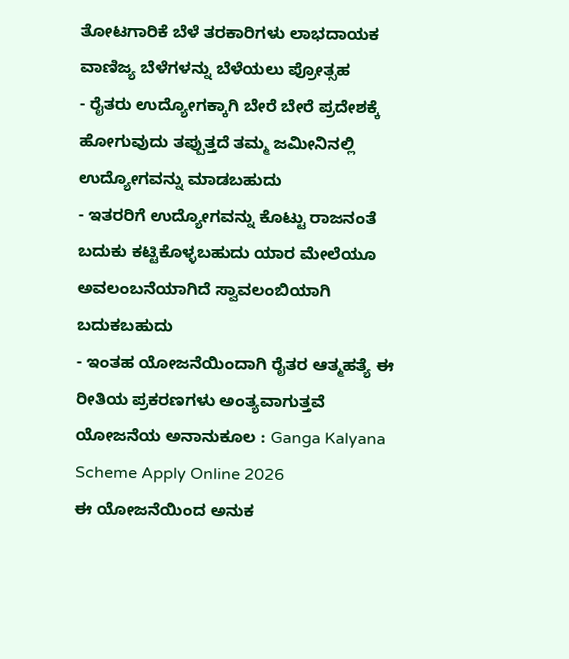ತೋಟಗಾರಿಕೆ ಬೆಳೆ ತರಕಾರಿಗಳು ಲಾಭದಾಯಕ ವಾಣಿಜ್ಯ ಬೆಳೆಗಳನ್ನು ಬೆಳೆಯಲು ಪ್ರೋತ್ಸಹ
- ರೈತರು ಉದ್ಯೋಗಕ್ಕಾಗಿ ಬೇರೆ ಬೇರೆ ಪ್ರದೇಶಕ್ಕೆ ಹೋಗುವುದು ತಪ್ಪುತ್ತದೆ ತಮ್ಮ ಜಮೀನಿನಲ್ಲಿ ಉದ್ಯೋಗವನ್ನು ಮಾಡಬಹುದು
- ಇತರರಿಗೆ ಉದ್ಯೋಗವನ್ನು ಕೊಟ್ಟು ರಾಜನಂತೆ ಬದುಕು ಕಟ್ಟಿಕೊಳ್ಳಬಹುದು ಯಾರ ಮೇಲೆಯೂ ಅವಲಂಬನೆಯಾಗಿದೆ ಸ್ವಾವಲಂಬಿಯಾಗಿ ಬದುಕಬಹುದು
- ಇಂತಹ ಯೋಜನೆಯಿಂದಾಗಿ ರೈತರ ಆತ್ಮಹತ್ಯೆ ಈ ರೀತಿಯ ಪ್ರಕರಣಗಳು ಅಂತ್ಯವಾಗುತ್ತವೆ
ಯೋಜನೆಯ ಅನಾನುಕೂಲ : Ganga Kalyana Scheme Apply Online 2026
ಈ ಯೋಜನೆಯಿಂದ ಅನುಕ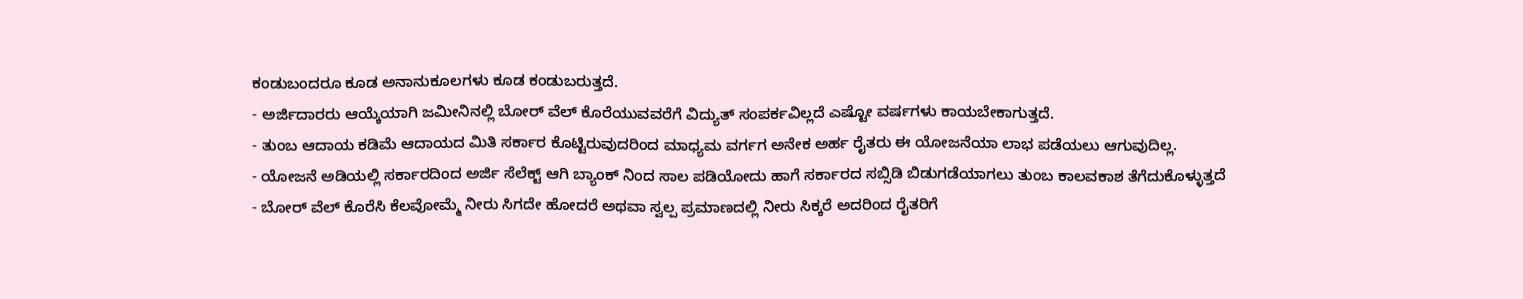ಕಂಡುಬಂದರೂ ಕೂಡ ಅನಾನುಕೂಲಗಳು ಕೂಡ ಕಂಡುಬರುತ್ತದೆ.
- ಅರ್ಜಿದಾರರು ಆಯ್ಕೆಯಾಗಿ ಜಮೀನಿನಲ್ಲಿ ಬೋರ್ ವೆಲ್ ಕೊರೆಯುವವರೆಗೆ ವಿದ್ಯುತ್ ಸಂಪರ್ಕವಿಲ್ಲದೆ ಎಷ್ಟೋ ವರ್ಷಗಳು ಕಾಯಬೇಕಾಗುತ್ತದೆ.
- ತುಂಬ ಆದಾಯ ಕಡಿಮೆ ಆದಾಯದ ಮಿತಿ ಸರ್ಕಾರ ಕೊಟ್ಟಿರುವುದರಿಂದ ಮಾಧ್ಯಮ ವರ್ಗಗ ಅನೇಕ ಅರ್ಹ ರೈತರು ಈ ಯೋಜನೆಯಾ ಲಾಭ ಪಡೆಯಲು ಆಗುವುದಿಲ್ಲ.
- ಯೋಜನೆ ಅಡಿಯಲ್ಲಿ ಸರ್ಕಾರದಿಂದ ಅರ್ಜಿ ಸೆಲೆಕ್ಟ್ ಆಗಿ ಬ್ಯಾಂಕ್ ನಿಂದ ಸಾಲ ಪಡಿಯೋದು ಹಾಗೆ ಸರ್ಕಾರದ ಸಬ್ಸಿಡಿ ಬಿಡುಗಡೆಯಾಗಲು ತುಂಬ ಕಾಲವಕಾಶ ತೆಗೆದುಕೊಳ್ಳುತ್ತದೆ
- ಬೋರ್ ವೆಲ್ ಕೊರೆಸಿ ಕೆಲವೋಮ್ಮೆ ನೀರು ಸಿಗದೇ ಹೋದರೆ ಅಥವಾ ಸ್ವಲ್ಪ ಪ್ರಮಾಣದಲ್ಲಿ ನೀರು ಸಿಕ್ಕರೆ ಅದರಿಂದ ರೈತರಿಗೆ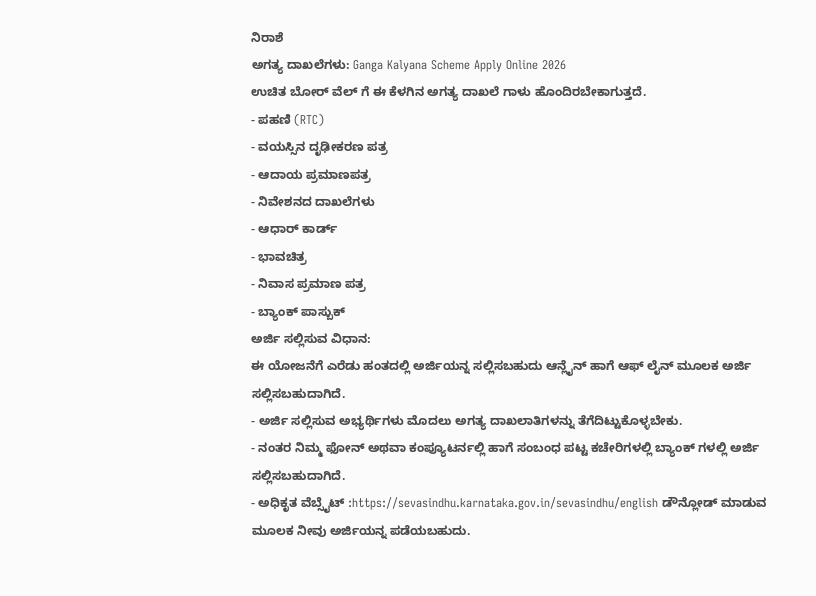ನಿರಾಶೆ
ಅಗತ್ಯ ದಾಖಲೆಗಳು: Ganga Kalyana Scheme Apply Online 2026
ಉಚಿತ ಬೋರ್ ವೆಲ್ ಗೆ ಈ ಕೆಳಗಿನ ಅಗತ್ಯ ದಾಖಲೆ ಗಾಳು ಹೊಂದಿರಬೇಕಾಗುತ್ತದೆ.
- ಪಹಣಿ (RTC)
- ವಯಸ್ಸಿನ ದೃಢೀಕರಣ ಪತ್ರ
- ಆದಾಯ ಪ್ರಮಾಣಪತ್ರ
- ನಿವೇಶನದ ದಾಖಲೆಗಳು
- ಆಧಾರ್ ಕಾರ್ಡ್
- ಭಾವಚಿತ್ರ
- ನಿವಾಸ ಪ್ರಮಾಣ ಪತ್ರ
- ಬ್ಯಾಂಕ್ ಪಾಸ್ಬುಕ್
ಅರ್ಜಿ ಸಲ್ಲಿಸುವ ವಿಧಾನ:
ಈ ಯೋಜನೆಗೆ ಎರೆಡು ಹಂತದಲ್ಲಿ ಅರ್ಜಿಯನ್ನ ಸಲ್ಲಿಸಬಹುದು ಆನ್ಲೈನ್ ಹಾಗೆ ಆಫ್ ಲೈನ್ ಮೂಲಕ ಅರ್ಜಿ ಸಲ್ಲಿಸಬಹುದಾಗಿದೆ.
- ಅರ್ಜಿ ಸಲ್ಲಿಸುವ ಅಭ್ಯರ್ಥಿಗಳು ಮೊದಲು ಅಗತ್ಯ ದಾಖಲಾತಿಗಳನ್ನು ತೆಗೆದಿಟ್ಟುಕೊಳ್ಳಬೇಕು.
- ನಂತರ ನಿಮ್ಮ ಫೋನ್ ಅಥವಾ ಕಂಪ್ಯೂಟರ್ನಲ್ಲಿ ಹಾಗೆ ಸಂಬಂಧ ಪಟ್ಟ ಕಚೇರಿಗಳಲ್ಲಿ ಬ್ಯಾಂಕ್ ಗಳಲ್ಲಿ ಅರ್ಜಿ ಸಲ್ಲಿಸಬಹುದಾಗಿದೆ.
- ಅಧಿಕೃತ ವೆಬ್ಸೈಟ್ :https://sevasindhu.karnataka.gov.in/sevasindhu/english ಡೌನ್ಲೋಡ್ ಮಾಡುವ ಮೂಲಕ ನೀವು ಅರ್ಜಿಯನ್ನ ಪಡೆಯಬಹುದು.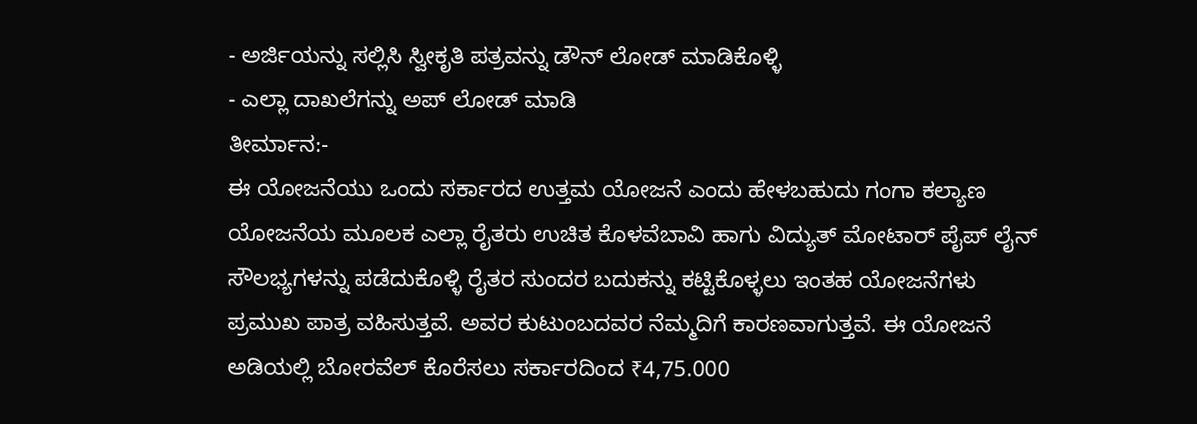- ಅರ್ಜಿಯನ್ನು ಸಲ್ಲಿಸಿ ಸ್ವೀಕೃತಿ ಪತ್ರವನ್ನು ಡೌನ್ ಲೋಡ್ ಮಾಡಿಕೊಳ್ಳಿ
- ಎಲ್ಲಾ ದಾಖಲೆಗನ್ನು ಅಪ್ ಲೋಡ್ ಮಾಡಿ
ತೀರ್ಮಾನ:-
ಈ ಯೋಜನೆಯು ಒಂದು ಸರ್ಕಾರದ ಉತ್ತಮ ಯೋಜನೆ ಎಂದು ಹೇಳಬಹುದು ಗಂಗಾ ಕಲ್ಯಾಣ ಯೋಜನೆಯ ಮೂಲಕ ಎಲ್ಲಾ ರೈತರು ಉಚಿತ ಕೊಳವೆಬಾವಿ ಹಾಗು ವಿದ್ಯುತ್ ಮೋಟಾರ್ ಪೈಪ್ ಲೈನ್ ಸೌಲಭ್ಯಗಳನ್ನು ಪಡೆದುಕೊಳ್ಳಿ ರೈತರ ಸುಂದರ ಬದುಕನ್ನು ಕಟ್ಟಿಕೊಳ್ಳಲು ಇಂತಹ ಯೋಜನೆಗಳು ಪ್ರಮುಖ ಪಾತ್ರ ವಹಿಸುತ್ತವೆ. ಅವರ ಕುಟುಂಬದವರ ನೆಮ್ಮದಿಗೆ ಕಾರಣವಾಗುತ್ತವೆ. ಈ ಯೋಜನೆ ಅಡಿಯಲ್ಲಿ ಬೋರವೆಲ್ ಕೊರೆಸಲು ಸರ್ಕಾರದಿಂದ ₹4,75.000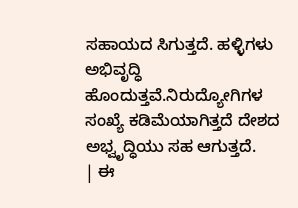ಸಹಾಯದ ಸಿಗುತ್ತದೆ. ಹಳ್ಳಿಗಳು ಅಭಿವೃದ್ಧಿ ಹೊಂದುತ್ತವೆ.ನಿರುದ್ಯೋಗಿಗಳ ಸಂಖ್ಯೆ ಕಡಿಮೆಯಾಗಿತ್ತದೆ ದೇಶದ ಅಭ್ವೃದ್ಧಿಯು ಸಹ ಆಗುತ್ತದೆ.
| ಈ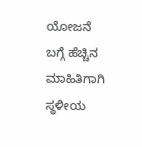ಯೋಜನೆ ಬಗ್ಗೆ ಹೆಚ್ಚಿನ ಮಾಹಿತಿಗಾಗಿ ಸ್ಥಳೀಯ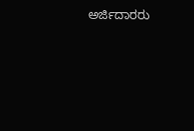ಅರ್ಜಿದಾರರು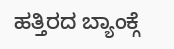ಹತ್ತಿರದ ಬ್ಯಾಂಕ್ಗೆ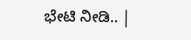ಭೇಟಿ ನೀಡಿ.. |